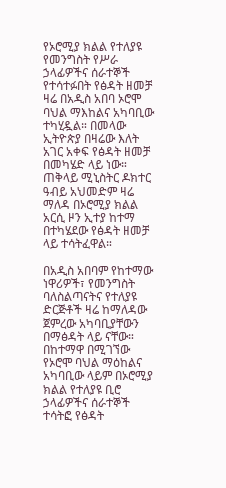የኦሮሚያ ክልል የተለያዩ የመንግስት የሥራ ኃላፊዎችና ሰራተኞች የተሳተፉበት የፅዳት ዘመቻ ዛሬ በአዲስ አበባ ኦሮሞ ባህል ማእከልና አካባቢው ተካሂዷል። በመላው ኢትዮጵያ በዛሬው እለት አገር አቀፍ የፅዳት ዘመቻ በመካሄድ ላይ ነው። ጠቅላይ ሚኒስትር ዶክተር ዓብይ አህመድም ዛሬ ማለዳ በኦሮሚያ ክልል አርሲ ዞን ኢተያ ከተማ በተካሄደው የፅዳት ዘመቻ ላይ ተሳትፈዋል።

በአዲስ አበባም የከተማው ነዋሪዎች፣ የመንግስት ባለስልጣናትና የተለያዩ ድርጅቶች ዛሬ ከማለዳው  ጀምረው አካባቢያቸውን በማፅዳት ላይ ናቸው። በከተማዋ በሚገኘው የኦሮሞ ባህል ማዕከልና አካባቢው ላይም በኦሮሚያ ክልል የተለያዩ ቢሮ  ኃላፊዎችና ሰራተኞች ተሳትፎ የፅዳት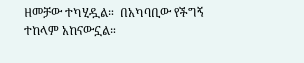ዘመቻው ተካሂዷል።  በአካባቢው የችግኝ ተከላም አከናውኗል።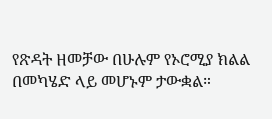የጽዳት ዘመቻው በሁሉም የኦሮሚያ ክልል በመካሄድ ላይ መሆኑም ታውቋል።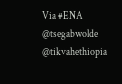Via #ENA
@tsegabwolde @tikvahethiopia